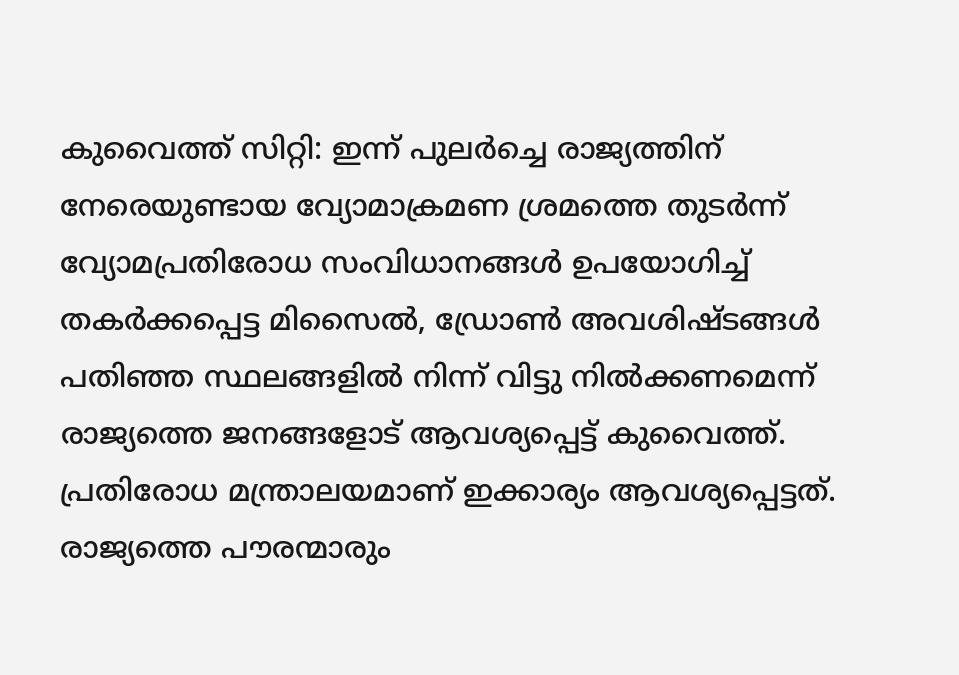കുവൈത്ത് സിറ്റി: ഇന്ന് പുലർച്ചെ രാജ്യത്തിന് നേരെയുണ്ടായ വ്യോമാക്രമണ ശ്രമത്തെ തുടർന്ന് വ്യോമപ്രതിരോധ സംവിധാനങ്ങൾ ഉപയോഗിച്ച് തകർക്കപ്പെട്ട മിസൈൽ, ഡ്രോൺ അവശിഷ്ടങ്ങൾ പതിഞ്ഞ സ്ഥലങ്ങളിൽ നിന്ന് വിട്ടു നിൽക്കണമെന്ന് രാജ്യത്തെ ജനങ്ങളോട് ആവശ്യപ്പെട്ട് കുവൈത്ത്. പ്രതിരോധ മന്ത്രാലയമാണ് ഇക്കാര്യം ആവശ്യപ്പെട്ടത്.
രാജ്യത്തെ പൗരന്മാരും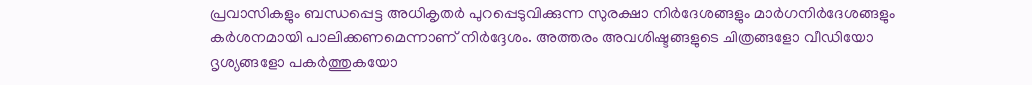പ്രവാസികളും ബന്ധപ്പെട്ട അധികൃതർ പുറപ്പെടുവിക്കുന്ന സുരക്ഷാ നിർദേശങ്ങളും മാർഗനിർദേശങ്ങളും കർശനമായി പാലിക്കണമെന്നാണ് നിർദ്ദേശം. അത്തരം അവശിഷ്ടങ്ങളുടെ ചിത്രങ്ങളോ വീഡിയോ ദൃശ്യങ്ങളോ പകർത്തുകയോ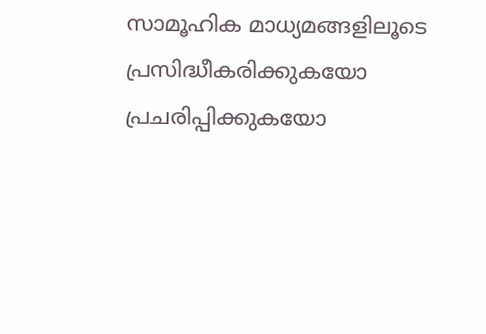സാമൂഹിക മാധ്യമങ്ങളിലൂടെ പ്രസിദ്ധീകരിക്കുകയോ പ്രചരിപ്പിക്കുകയോ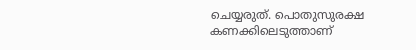ചെയ്യരുത്. പൊതുസുരക്ഷ കണക്കിലെടുത്താണ്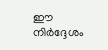ഈ നിർദ്ദേശം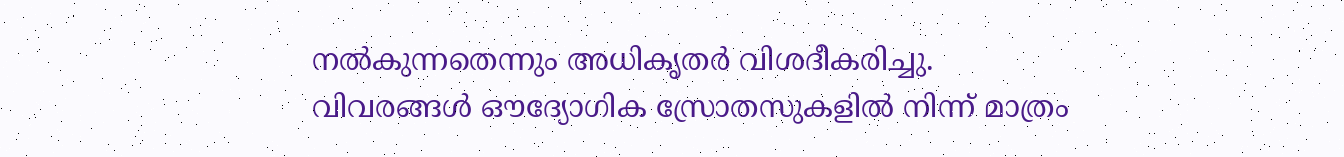നൽകുന്നതെന്നും അധികൃതർ വിശദീകരിച്ചു.
വിവരങ്ങൾ ഔദ്യോഗിക സ്രോതസുകളിൽ നിന്ന് മാത്രം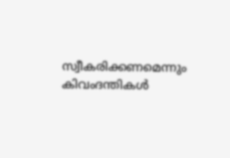സ്വീകരിക്കണമെന്നും കിവംദന്തികൾ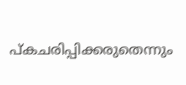പ്കചരിപ്പിക്കരുതെന്നും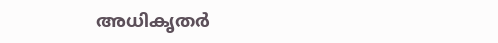അധികൃതർ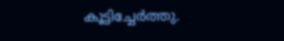കൂട്ടിച്ചേർത്തു.